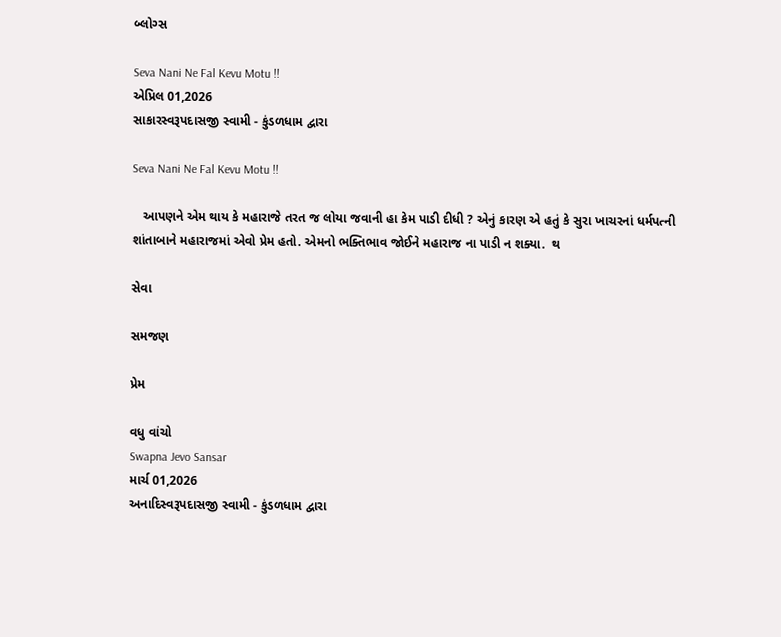બ્લોગ્સ

Seva Nani Ne Fal Kevu Motu !!
એપ્રિલ 01,2026
સાકારસ્વરૂપદાસજી સ્વામી - કુંડળધામ દ્વારા

Seva Nani Ne Fal Kevu Motu !!

   આપણને એમ થાય કે મહારાજે તરત જ લોયા જવાની હા કેમ પાડી દીધી ? એનું કારણ એ હતું કે સુરા ખાચરનાં ધર્મપત્ની શાંતાબાને મહારાજમાં એવો પ્રેમ હતો. એમનો ભક્તિભાવ જોઈને મહારાજ ના પાડી ન શક્યા.  થ

સેવા

સમજણ

પ્રેમ

વધુ વાંચો
Swapna Jevo Sansar
માર્ચ 01,2026
અનાદિસ્વરૂપદાસજી સ્વામી - કુંડળધામ દ્વારા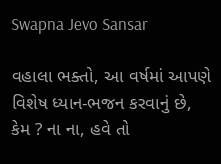Swapna Jevo Sansar

વહાલા ભક્તો, આ વર્ષમાં આપણે વિશેષ ધ્યાન-ભજન કરવાનું છે, કેમ ? ના ના, હવે તો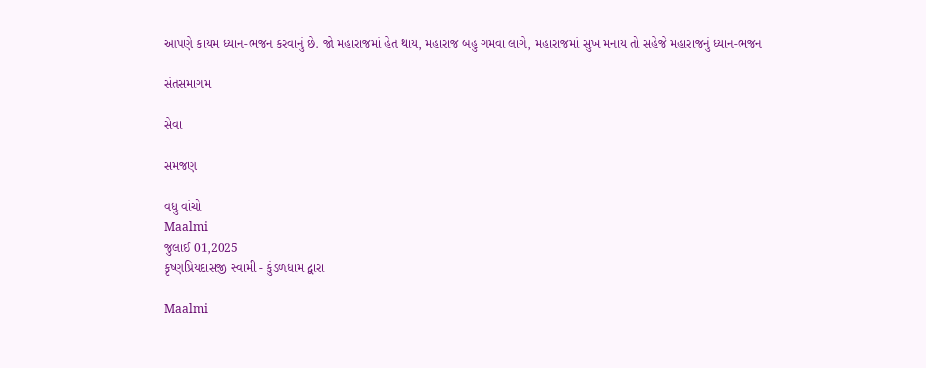આપણે કાયમ ધ્યાન-ભજન કરવાનું છે. જો મહારાજમાં હેત થાય, મહારાજ બહુ ગમવા લાગે, મહારાજમાં સુખ મનાય તો સહેજે મહારાજનું ધ્યાન-ભજન

સંતસમાગમ

સેવા

સમજણ

વધુ વાંચો
Maalmi
જુલાઈ 01,2025
કૃષ્ણપ્રિયદાસજી સ્વામી - કુંડળધામ દ્વારા

Maalmi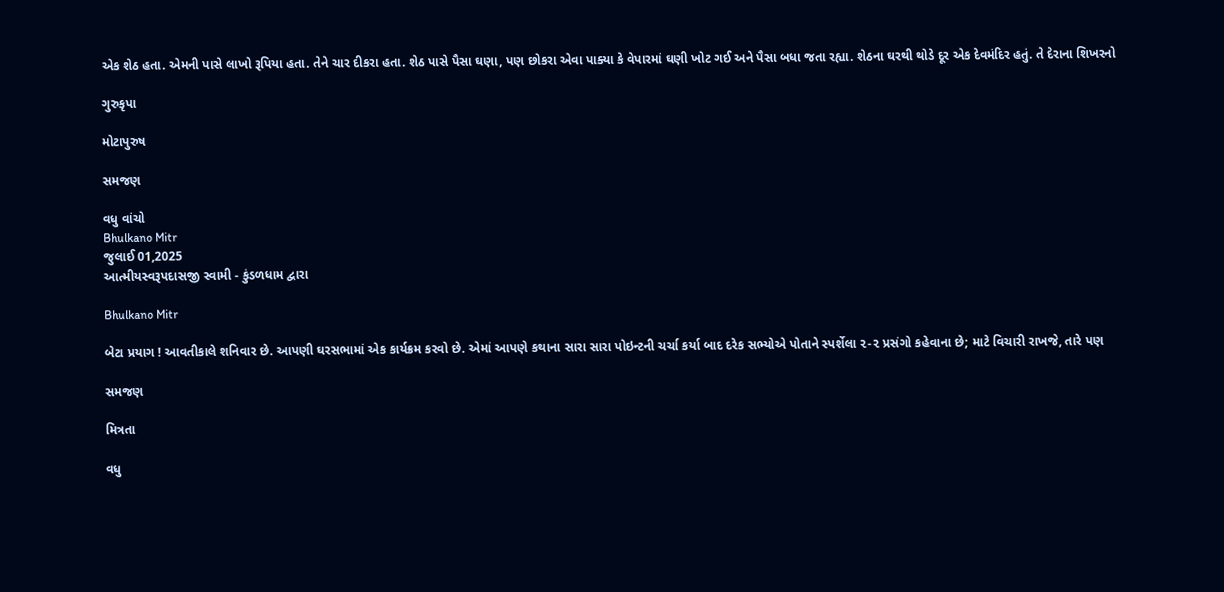એક શેઠ હતા. એમની પાસે લાખો રૂપિયા હતા. તેને ચાર દીકરા હતા. શેઠ પાસે પૈસા ઘણા, પણ છોકરા એવા પાક્યા કે વેપારમાં ઘણી ખોટ ગઈ અને પૈસા બધા જતા રહ્યા. શેઠના ઘરથી થોડે દૂર એક દેવમંદિર હતું. તે દેરાના શિખરનો

ગુરુકૃપા

મોટાપુરુષ

સમજણ

વધુ વાંચો
Bhulkano Mitr
જુલાઈ 01,2025
આત્મીયસ્વરૂપદાસજી સ્વામી - કુંડળધામ દ્વારા

Bhulkano Mitr

બેટા પ્રયાગ ! આવતીકાલે શનિવાર છે. આપણી ઘરસભામાં એક કાર્યક્રમ કરવો છે. એમાં આપણે કથાના સારા સારા પોઇન્ટની ચર્ચા કર્યા બાદ દરેક સભ્યોએ પોતાને સ્પર્શેલા ૨-૨ પ્રસંગો કહેવાના છે; માટે વિચારી રાખજે, તારે પણ

સમજણ

મિત્રતા

વધુ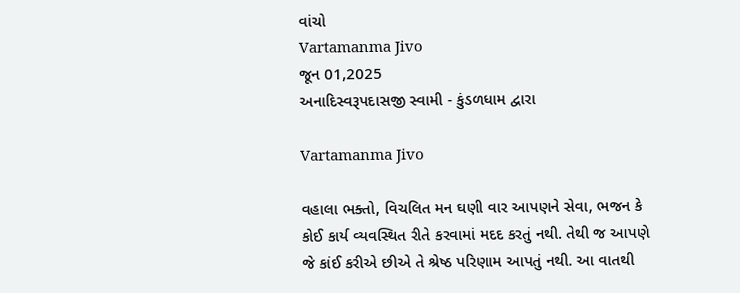વાંચો
Vartamanma Jivo
જૂન 01,2025
અનાદિસ્વરૂપદાસજી સ્વામી - કુંડળધામ દ્વારા

Vartamanma Jivo

વહાલા ભક્તો, વિચલિત મન ઘણી વાર આપણને સેવા, ભજન કે કોઈ કાર્ય વ્યવસ્થિત રીતે કરવામાં મદદ કરતું નથી. તેથી જ આપણે જે કાંઈ કરીએ છીએ તે શ્રેષ્ઠ પરિણામ આપતું નથી. આ વાતથી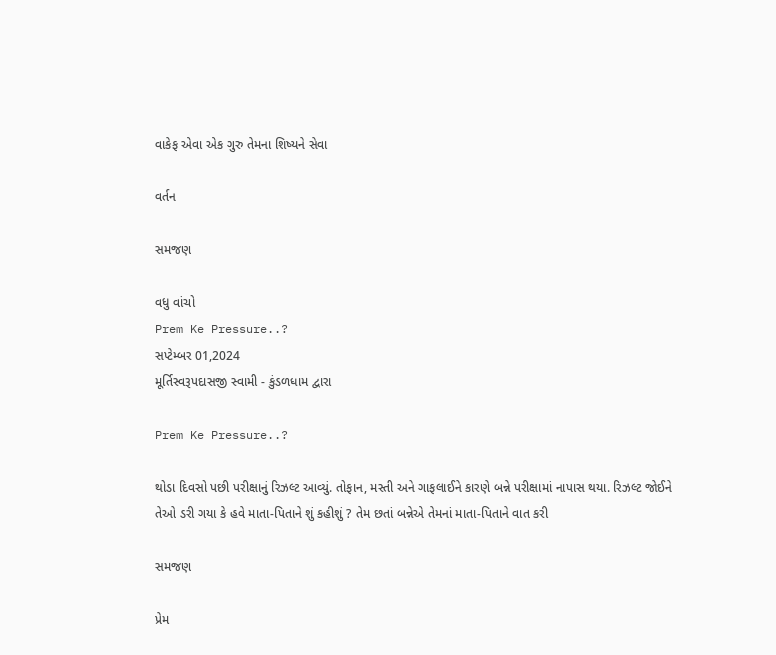વાકેફ એવા એક ગુરુ તેમના શિષ્યને સેવા

વર્તન

સમજણ

વધુ વાંચો
Prem Ke Pressure..?
સપ્ટેમ્બર 01,2024
મૂર્તિસ્વરૂપદાસજી સ્વામી - કુંડળધામ દ્વારા

Prem Ke Pressure..?

થોડા દિવસો પછી પરીક્ષાનું રિઝલ્ટ આવ્યું. તોફાન, મસ્તી અને ગાફલાઈને કારણે બન્ને પરીક્ષામાં નાપાસ થયા. રિઝલ્ટ જોઈને તેઓ ડરી ગયા કે હવે માતા-પિતાને શું કહીશું ? તેમ છતાં બન્નેએ તેમનાં માતા-પિતાને વાત કરી

સમજણ

પ્રેમ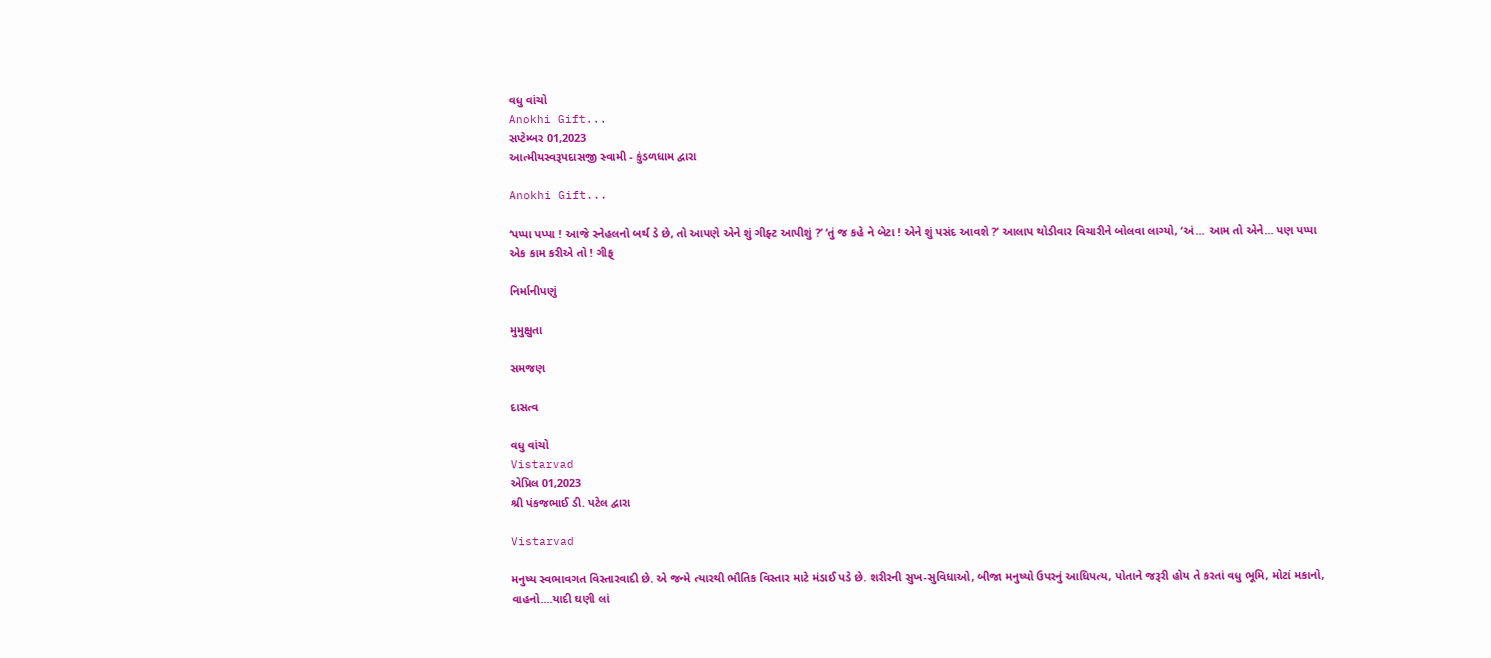વધુ વાંચો
Anokhi Gift...
સપ્ટેમ્બર 01,2023
આત્મીયસ્વરૂપદાસજી સ્વામી - કુંડળધામ દ્વારા

Anokhi Gift...

‘પપ્પા પપ્પા ! આજે સ્નેહલનો બર્થ ડે છે, તો આપણે એને શું ગીફ્ટ આપીશું ?’ ‘તું જ કહે ને બેટા ! એને શું પસંદ આવશે ?’ આલાપ થોડીવાર વિચારીને બોલવા લાગ્યો, ‘અં... આમ તો એને... પણ પપ્પા એક કામ કરીએ તો ! ગીફ્

નિર્માનીપણું

મુમુક્ષુતા

સમજણ

દાસત્વ

વધુ વાંચો
Vistarvad
એપ્રિલ 01,2023
શ્રી પંકજભાઈ ડી. પટેલ દ્વારા

Vistarvad

મનુષ્ય સ્વભાવગત વિસ્તારવાદી છે. એ જન્મે ત્યારથી ભૌતિક વિસ્તાર માટે મંડાઈ પડે છે. શરીરની સુખ-સુવિધાઓ, બીજા મનુષ્યો ઉપરનું આધિપત્ય, પોતાને જરૂરી હોય તે કરતાં વધુ ભૂમિ, મોટાં મકાનો, વાહનો....યાદી ઘણી લાં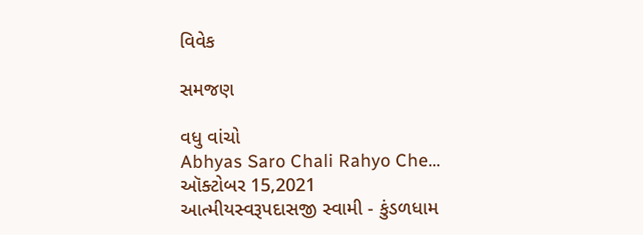વિવેક

સમજણ

વધુ વાંચો
Abhyas Saro Chali Rahyo Che...
ઑક્ટોબર 15,2021
આત્મીયસ્વરૂપદાસજી સ્વામી - કુંડળધામ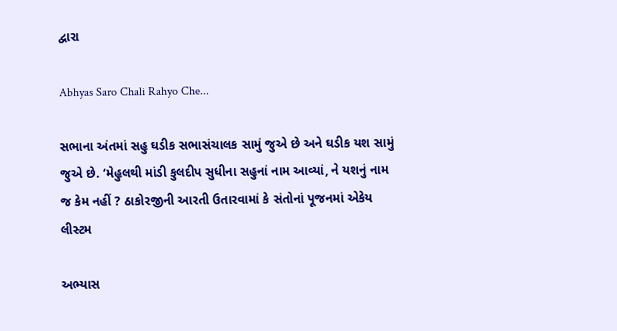દ્વારા

Abhyas Saro Chali Rahyo Che...

સભાના અંતમાં સહુ ઘડીક સભાસંચાલક સામું જુએ છે અને ઘડીક યશ સામું જુએ છે. ‘મેહુલથી માંડી કુલદીપ સુધીના સહુનાં નામ આવ્યાં, ને યશનું નામ જ કેમ નહીં ? ઠાકોરજીની આરતી ઉતારવામાં કે સંતોનાં પૂજનમાં એકેય લીસ્ટમ

અભ્યાસ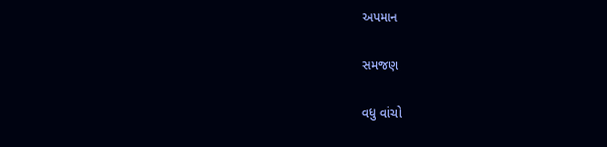અપમાન

સમજણ

વધુ વાંચો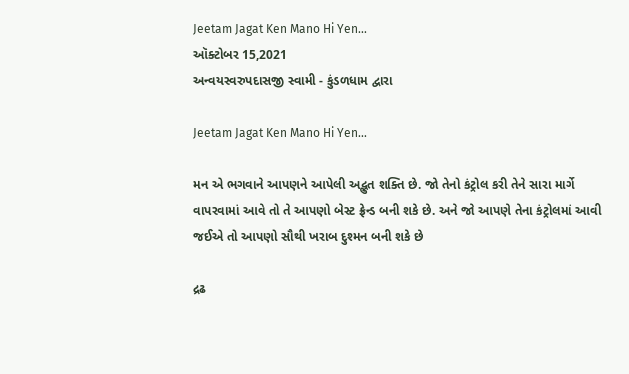Jeetam Jagat Ken Mano Hi Yen...
ઑક્ટોબર 15,2021
અન્વયસ્વરુપદાસજી સ્વામી - કુંડળધામ દ્વારા

Jeetam Jagat Ken Mano Hi Yen...

મન એ ભગવાને આપણને આપેલી અદ્ભુત શક્તિ છે. જો તેનો કંટ્રોલ કરી તેને સારા માર્ગે વાપરવામાં આવે તો તે આપણો બેસ્ટ ફ્રેન્ડ બની શકે છે. અને જો આપણે તેના કંટ્રોલમાં આવી જઈએ તો આપણો સૌથી ખરાબ દુશ્મન બની શકે છે

દ્રઢ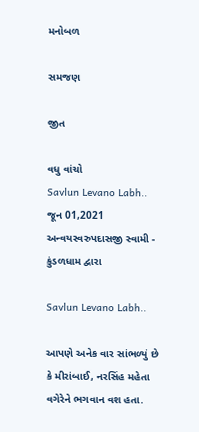મનોબળ

સમજણ

જીત

વધુ વાંચો
Savlun Levano Labh..
જૂન 01,2021
અન્વયસ્વરુપદાસજી સ્વામી - કુંડળધામ દ્વારા

Savlun Levano Labh..

આપણે અનેક વાર સાંભળ્યું છે કે મીરાંબાઈ, નરસિંહ મહેતા વગેરેને ભગવાન વશ હતા.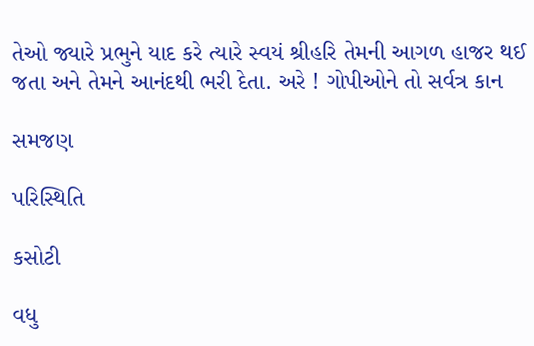તેઓ જ્યારે પ્રભુને યાદ કરે ત્યારે સ્વયં શ્રીહરિ તેમની આગળ હાજર થઈ જતા અને તેમને આનંદથી ભરી દેતા. અરે ! ગોપીઓને તો સર્વત્ર કાન

સમજણ

પરિસ્થિતિ

કસોટી

વધુ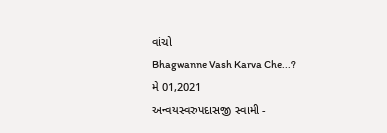વાંચો
Bhagwanne Vash Karva Che...?
મે 01,2021
અન્વયસ્વરુપદાસજી સ્વામી -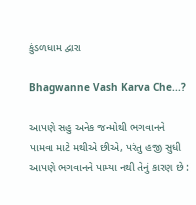કુંડળધામ દ્વારા

Bhagwanne Vash Karva Che...?

આપણે સહુ અનેક જન્મોથી ભગવાનને પામવા માટે મથીએ છીએ, પરંતુ હજી સુધી આપણે ભગવાનને પામ્યા નથી તેનું કારણ છે :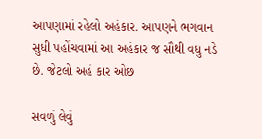આપણામાં રહેલો અહંકાર. આપણને ભગવાન સુધી પહોંચવામાં આ અહંકાર જ સૌથી વધુ નડે છે. જેટલો અહં કાર ઓછ

સવળું લેવું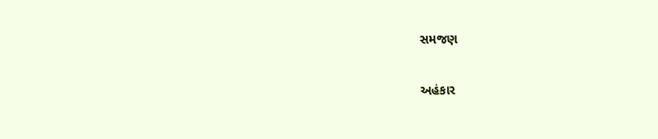સમજણ

અહંકાર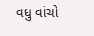વધુ વાંચો